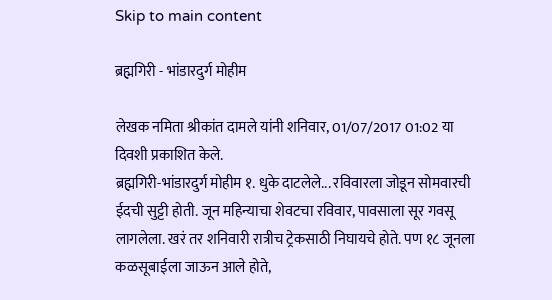Skip to main content

ब्रह्मगिरी - भांडारदुर्ग मोहीम

लेखक नमिता श्रीकांत दामले यांनी शनिवार, 01/07/2017 01:02 या दिवशी प्रकाशित केले.
ब्रह्मगिरी-भांडारदुर्ग मोहीम १. धुके दाटलेले... रविवारला जोडून सोमवारची ईदची सुट्टी होती. जून महिन्याचा शेवटचा रविवार, पावसाला सूर गवसू लागलेला. खरं तर शनिवारी रात्रीच ट्रेकसाठी निघायचे होते. पण १८ जूनला कळसूबाईला जाऊन आले होते,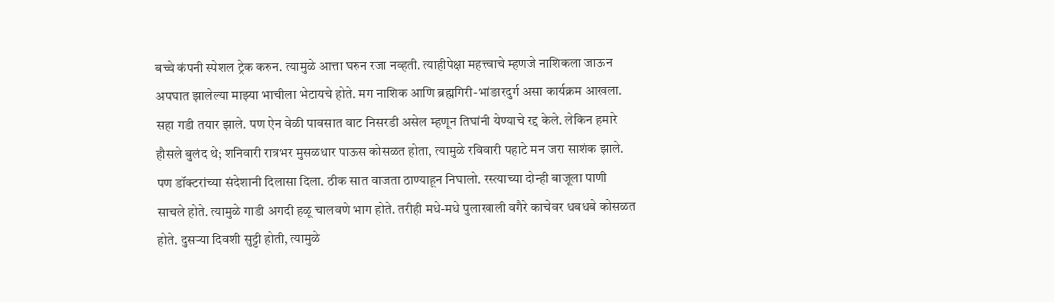बच्चे कंपनी स्पेशल ट्रेक करुन. त्यामुळे आत्ता घरुन रजा नव्हती. त्याहीपेक्षा महत्त्वाचे म्हणजे नाशिकला जाऊन अपघात झालेल्या माझ्या भाचीला भेटायचे होते. मग नाशिक आणि ब्रह्मगिरी-भांङारदुर्ग असा कार्यक्रम आखला. सहा गडी तयार झाले. पण ऐन वेळी पावसात वाट निसरडी असेल म्हणून तिघांनी येण्याचे रद्द केले. लेकिन हमारे हौसले बुलंद थे; शनिवारी रात्रभर मुसळधार पाऊस कोसळत होता, त्यामुळे रविवारी पहाटे मन जरा साशंक झाले. पण डॉक्टरांच्या संदेशानी दिलासा दिला. ठीक सात वाजता ठाण्याहून निघालो. रस्त्याच्या दोन्ही बाजूला पाणी साचले होते. त्यामुळे गाडी अगदी हळू चालवणे भाग होते. तरीही मधे-मधे पुलाखाली वगैरे काचेवर धबधबे कोसळत होते. दुसऱ्या दिवशी सुट्टी होती, त्यामुळे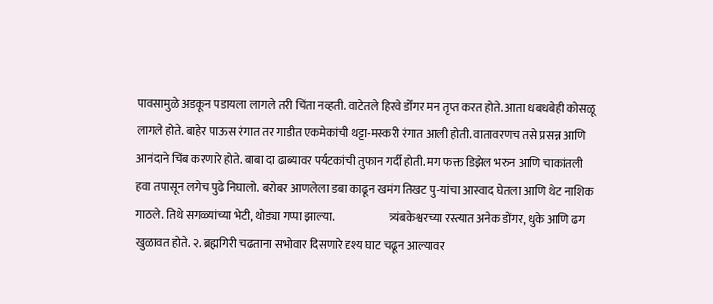पावसामुळे अडकून पडायला लागले तरी चिंता नव्हती. वाटेतले हिरवे डोँगर मन तृप्त करत होते. आता धबधबेही कोसळू लागले होते. बाहेर पाऊस रंगात तर गाडीत एकमेकांची थट्टा-मस्करी रंगात आली होती. वातावरणच तसे प्रसन्न आणि आनंदाने चिंब करणारे होते. बाबा दा ढाब्यावर पर्यटकांची तुफान गर्दी होती. मग फक्त डिझेल भरुन आणि चाकांतली हवा तपासून लगेच पुढे निघालो. बरोबर आणलेला डबा काढून खमंग तिखट पु-यांचा आस्वाद घेतला आणि थेट नाशिक गाठले. तिथे सगळ्यांच्या भेटी, थोड्या गप्पा झाल्या.                        त्र्यंबकेश्वरच्या रस्त्यात अनेक डोंगर, धुके आणि ढग खुळावत होते. २. ब्रह्मगिरी चढताना सभोवार दिसणारे दृश्य घाट चढून आल्यावर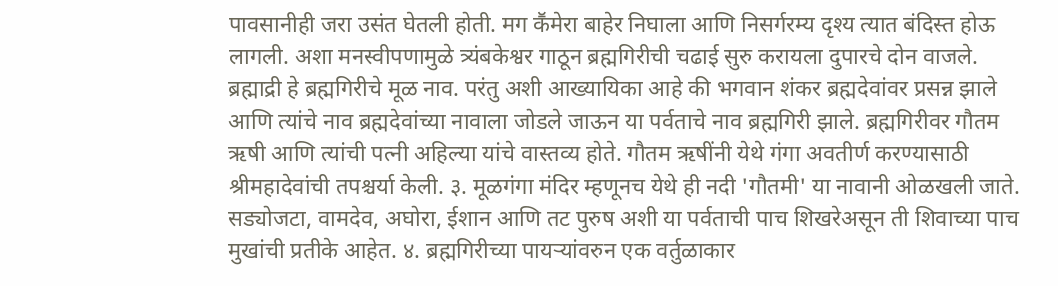पावसानीही जरा उसंत घेतली होती. मग कॕमेरा बाहेर निघाला आणि निसर्गरम्य दृश्य त्यात बंदिस्त होऊ लागली. अशा मनस्वीपणामुळे त्र्यंबकेश्वर गाठून ब्रह्मगिरीची चढाई सुरु करायला दुपारचे दोन वाजले.   ब्रह्माद्री हे ब्रह्मगिरीचे मूळ नाव. परंतु अशी आख्यायिका आहे की भगवान शंकर ब्रह्मदेवांवर प्रसन्न झाले आणि त्यांचे नाव ब्रह्मदेवांच्या नावाला जोडले जाऊन या पर्वताचे नाव ब्रह्मगिरी झाले. ब्रह्मगिरीवर गौतम ऋषी आणि त्यांची पत्नी अहिल्या यांचे वास्तव्य होते. गौतम ऋषींनी येथे गंगा अवतीर्ण करण्यासाठी श्रीमहादेवांची तपश्चर्या केली. ३. मूळगंगा मंदिर म्हणूनच येथे ही नदी 'गौतमी' या नावानी ओळखली जाते. सड्योजटा, वामदेव, अघोरा, ईशान आणि तट पुरुष अशी या पर्वताची पाच शिखरेअसून ती शिवाच्या पाच मुखांची प्रतीके आहेत. ४. ब्रह्मगिरीच्या पायऱ्यांवरुन एक वर्तुळाकार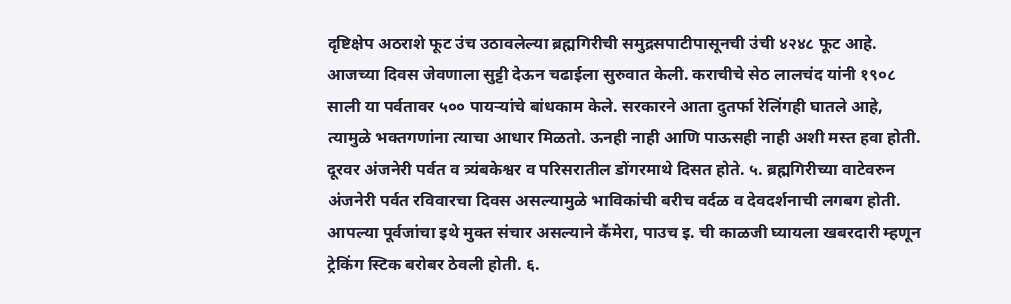दृष्टिक्षेप अठराशे फूट उंच उठावलेल्या ब्रह्मगिरीची समुद्रसपाटीपासूनची उंची ४२४८ फूट आहे. आजच्या दिवस जेवणाला सुट्टी देऊन चढाईला सुरुवात केली. कराचीचे सेठ लालचंद यांनी १९०८ साली या पर्वतावर ५०० पायऱ्यांचे बांधकाम केले. सरकारने आता दुतर्फा रेलिंगही घातले आहे, त्यामुळे भक्तगणांना त्याचा आधार मिळतो. ऊनही नाही आणि पाऊसही नाही अशी मस्त हवा होती. दूरवर अंजनेरी पर्वत व त्र्यंबकेश्वर व परिसरातील डोंगरमाथे दिसत होते. ५. ब्रह्मगिरीच्या वाटेवरुन अंजनेरी पर्वत रविवारचा दिवस असल्यामुळे भाविकांची बरीच वर्दळ व देवदर्शनाची लगबग होती. आपल्या पूर्वजांचा इथे मुक्त संचार असल्याने कॕमेरा, पाउच इ. ची काळजी घ्यायला खबरदारी म्हणून ट्रेकिंग स्टिक बरोबर ठेवली होती. ६.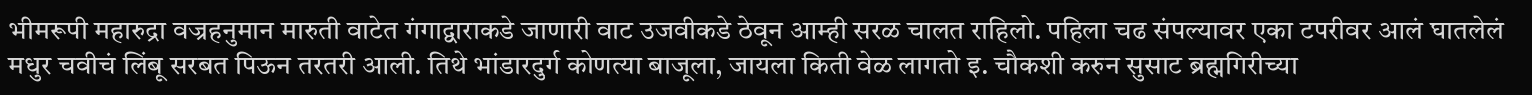भीमरूपी महारुद्रा वज्रहनुमान मारुती वाटेत गंगाद्वाराकडे जाणारी वाट उजवीकडे ठेवून आम्ही सरळ चालत राहिलो. पहिला चढ संपल्यावर एका टपरीवर आलं घातलेलं मधुर चवीचं लिंबू सरबत पिऊन तरतरी आली. तिथे भांडारदुर्ग कोणत्या बाजूला, जायला किती वेळ लागतो इ. चौकशी करुन सुसाट ब्रह्मगिरीच्या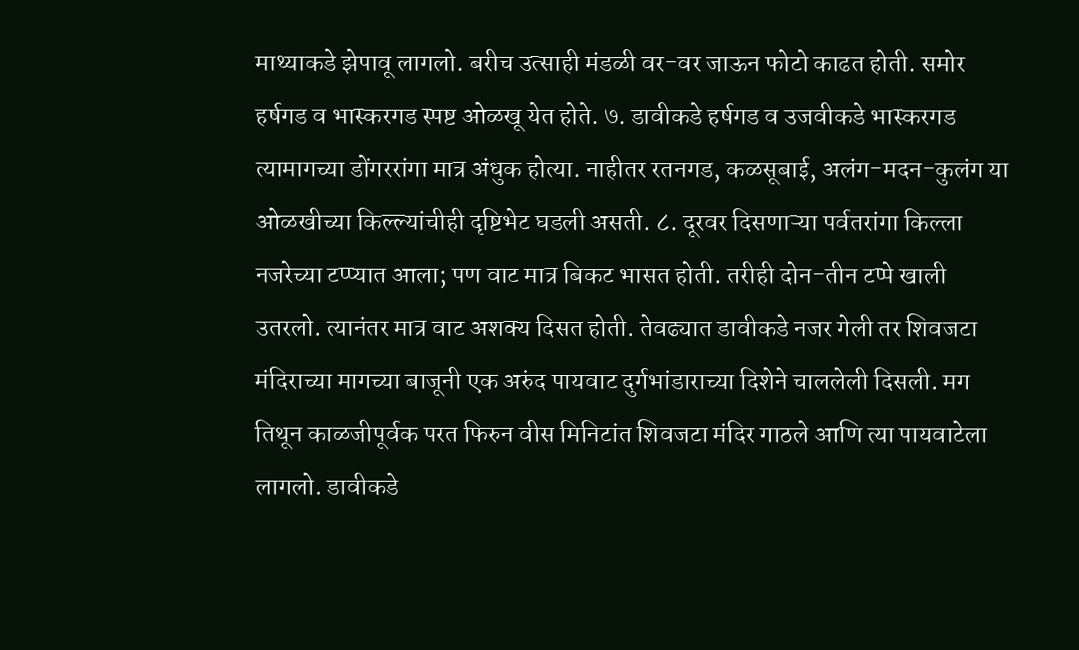माथ्याकडे झेपावू लागलो. बरीच उत्साही मंडळी वर-वर जाऊन फोटो काढत होती. समोर हर्षगड व भास्करगड स्पष्ट ओळखू येत होते. ७. डावीकडे हर्षगड व उजवीकडे भास्करगड त्यामागच्या डोंगररांगा मात्र अंधुक होत्या. नाहीतर रतनगड, कळसूबाई, अलंग-मदन-कुलंग या ओळखीच्या किल्ल्यांचीही दृष्टिभेट घडली असती. ८. दूरवर दिसणाऱ्या पर्वतरांगा किल्ला नजरेच्या टप्प्यात आला; पण वाट मात्र बिकट भासत होती. तरीही दोन-तीन टप्पे खाली उतरलो. त्यानंतर मात्र वाट अशक्य दिसत होती. तेवढ्यात डावीकडे नजर गेली तर शिवजटा मंदिराच्या मागच्या बाजूनी एक अरुंद पायवाट दुर्गभांडाराच्या दिशेने चाललेली दिसली. मग तिथून काळजीपूर्वक परत फिरुन वीस मिनिटांत शिवजटा मंदिर गाठले आणि त्या पायवाटेला लागलो. डावीकडे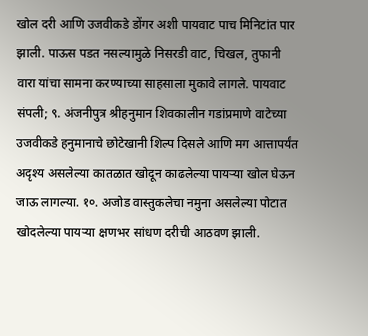खोल दरी आणि उजवीकडे डोंगर अशी पायवाट पाच मिनिटांत पार झाली. पाऊस पडत नसल्यामुळे निसरडी वाट, चिखल, तुफानी वारा यांचा सामना करण्याच्या साहसाला मुकावे लागले. पायवाट संपली; ९. अंजनीपुत्र श्रीहनुमान शिवकालीन गडांप्रमाणे वाटेच्या उजवीकडे हनुमानाचे छोटेखानी शिल्प दिसले आणि मग आत्तापर्यंत अदृश्य असलेल्या कातळात खोदून काढलेल्या पायऱ्या खोल घेऊन जाऊ लागल्या. १०. अजोड वास्तुकलेचा नमुना असलेल्या पोटात खोदलेल्या पायऱ्या क्षणभर सांधण दरीची आठवण झाली.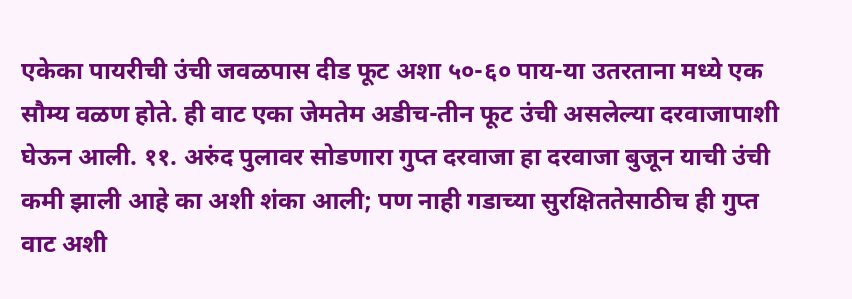एकेका पायरीची उंची जवळपास दीड फूट अशा ५०-६० पाय-या उतरताना मध्ये एक सौम्य वळण होते. ही वाट एका जेमतेम अडीच-तीन फूट उंची असलेल्या दरवाजापाशी घेऊन आली. ११. अरुंद पुलावर सोडणारा गुप्त दरवाजा हा दरवाजा बुजून याची उंची कमी झाली आहे का अशी शंका आली; पण नाही गडाच्या सुरक्षिततेसाठीच ही गुप्त वाट अशी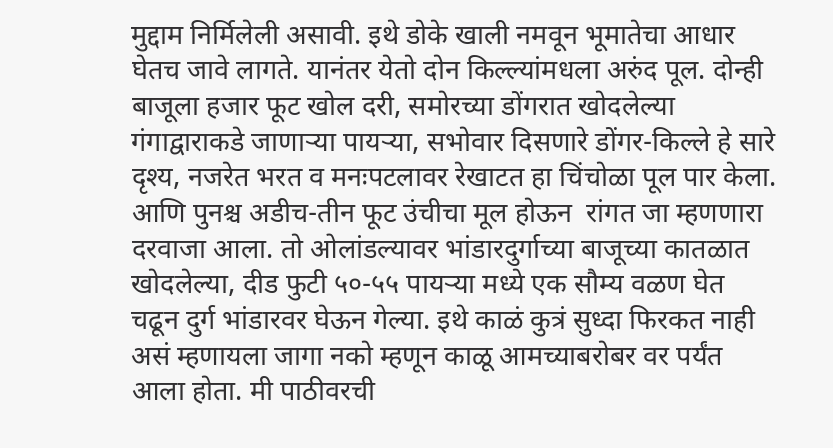मुद्दाम निर्मिलेली असावी. इथे डोके खाली नमवून भूमातेचा आधार घेतच जावे लागते. यानंतर येतो दोन किल्ल्यांमधला अरुंद पूल. दोन्ही बाजूला हजार फूट खोल दरी, समोरच्या डोंगरात खोदलेल्या गंगाद्वाराकडे जाणाऱ्या पायऱ्या, सभोवार दिसणारे डोंगर-किल्ले हे सारे दृश्य, नजरेत भरत व मनःपटलावर रेखाटत हा चिंचोळा पूल पार केला. आणि पुनश्च अडीच-तीन फूट उंचीचा मूल होऊन  रांगत जा म्हणणारा दरवाजा आला. तो ओलांडल्यावर भांडारदुर्गाच्या बाजूच्या कातळात खोदलेल्या, दीड फुटी ५०-५५ पायऱ्या मध्ये एक सौम्य वळण घेत चढून दुर्ग भांडारवर घेऊन गेल्या. इथे काळं कुत्रं सुध्दा फिरकत नाही असं म्हणायला जागा नको म्हणून काळू आमच्याबरोबर वर पर्यंत आला होता. मी पाठीवरची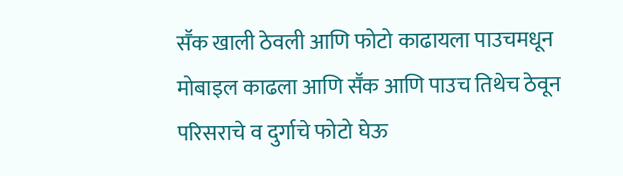सॕक खाली ठेवली आणि फोटो काढायला पाउचमधून मोबाइल काढला आणि सॕक आणि पाउच तिथेच ठेवून परिसराचे व दुर्गाचे फोटो घेऊ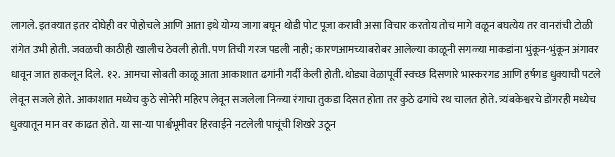लागले. इतक्यात इतर दोघेही वर पोहोचले आणि आता इथे योग्य जागा बघून थोडी पोट पूजा करावी असा विचार करतोय तोच मागे वळून बघत्येय तर वानरांची टोळी रांगेत उभी होती. जवळची काठीही खालीच ठेवली होती. पण तिची गरज पडली नाही; कारणआमच्याबरोबर आलेल्या काळूनी सगळ्या माकडांना भुंकून-भुंकून अंगावर धावून जात हाकलून दिले.  १२. आमचा सोबती काळू आता आकाशात ढगांनी गर्दी केली होती. थोड्या वेळापूर्वी स्वच्छ दिसणारे भास्करगड आणि हर्षगड धुक्याची पटले लेवून सजले होते. आकाशात मध्येच कुठे सोनेरी महिरप लेवून सजलेला निळ्या रंगाचा तुकडा दिसत होता तर कुठे ढगांचे रथ चालत होते. त्र्यंबकेश्वरचे डोंगरही मध्येच धुक्यातून मान वर काढत होते. या सा-या पार्श्वभूमीवर हिरवाईने नटलेली पाचूंची शिखरे उठून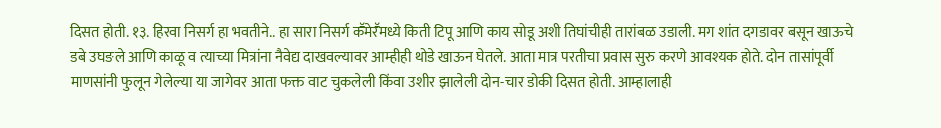दिसत होती. १३. हिरवा निसर्ग हा भवतीने.. हा सारा निसर्ग कॕमेरॕमध्ये किती टिपू आणि काय सोडू अशी तिघांचीही तारांबळ उडाली. मग शांत दगडावर बसून खाऊचे डबे उघङले आणि काळू व त्याच्या मित्रांना नैवेद्य दाखवल्यावर आम्हीही थोडे खाऊन घेतले. आता मात्र परतीचा प्रवास सुरु करणे आवश्यक होते. दोन तासांपूर्वी माणसांनी फुलून गेलेल्या या जागेवर आता फक्त वाट चुकलेली किंवा उशीर झालेली दोन-चार डोकी दिसत होती. आम्हालाही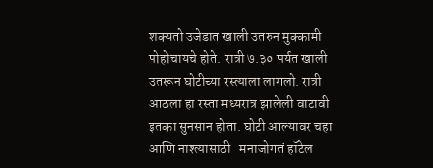शक्यतो उजेडात खाली उतरुन मुक्कामी पोहोचायचे होते. रात्री ७.३० पर्यत खाली उतरून घोटीच्या रस्त्याला लागलो. रात्री आठला हा रस्ता मध्यरात्र झालेली वाटावी इतका सुनसान होता. घोटी आल्यावर चहा आणि नाश्त्यासाठी   मनाजोगतं हॉटेल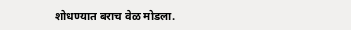शोधण्यात बराच वेळ मोडला.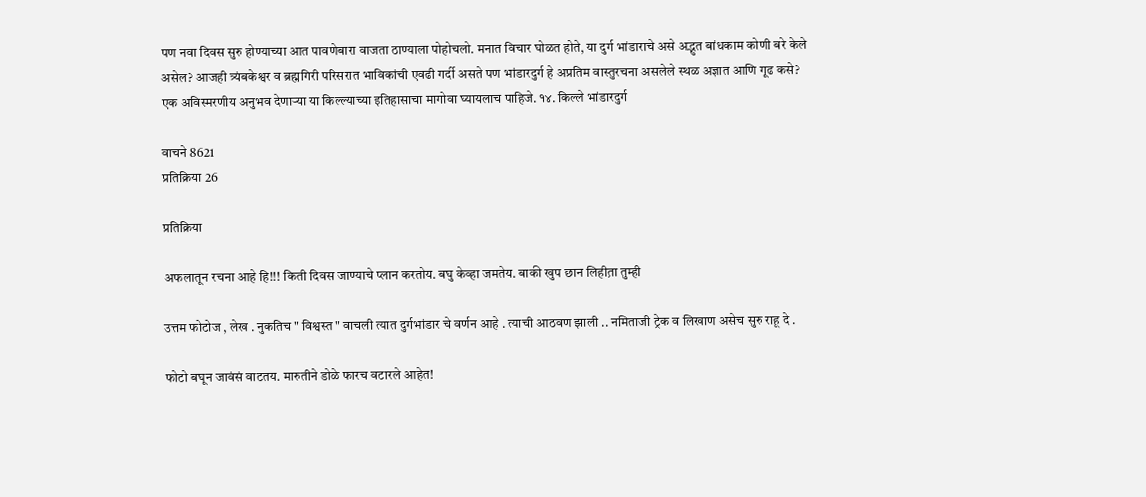पण नवा दिवस सुरु होण्याच्या आत पावणेबारा वाजता ठाण्याला पोहोचलो. मनात विचार घोळत होते, या दुर्ग भांडाराचे असे अद्भुत बांधकाम कोणी बरे केले असेल? आजही त्र्यंबकेश्वर व ब्रह्मगिरी परिसरात भाविकांची एवढी गर्दी असते पण भांडारदुर्ग हे अप्रतिम वास्तुरचना असलेले स्थळ अज्ञात आणि गूढ कसे? एक अविस्मरणीय अनुभव देणाऱ्या या किल्ल्याच्या इतिहासाचा मागोवा घ्यायलाच पाहिजे. १४. किल्ले भांडारदुर्ग

वाचने 8621
प्रतिक्रिया 26

प्रतिक्रिया

अफलातून रचना आहे हि!!! किती दिवस जाण्याचे प्लान करतोय. बघु केव्हा जमतेय. बाकी खुप छान लिहीत़ा तुम्ही

उत्तम फोटोज , लेख . नुकतिच " विश्वस्त " वाचली त्यात दुर्गभांडार चे वर्णन आहे . त्याची आठवण झाली .. नमिताजी ट्रेक व लिखाण असेच सुरु राहू दे .

फोटो बघून जावंसं वाटतय. मारुतीने डोळे फारच वटारले आहेत!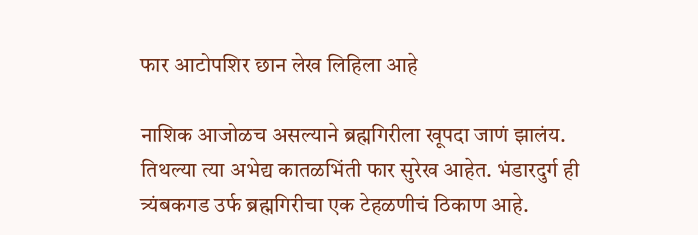फार आटोपशिर छान लेख लिहिला आहे

नाशिक आजोळच असल्याने ब्रह्मगिरीला खूपदा जाणं झालंय. तिथल्या त्या अभेद्य कातळभिंती फार सुरेख आहेत. भंडारदुर्ग ही त्र्यंबकगड उर्फ ब्रह्मगिरीचा एक टेहळणीचं ठिकाण आहे.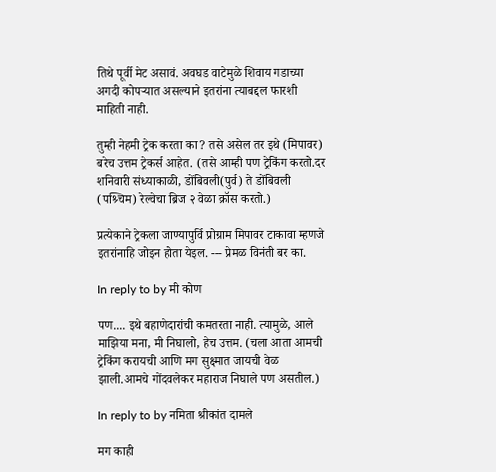तिथे पूर्वी मेट असावं. अवघड वाटेमुळे शिवाय गडाच्या अगदी कोपर्‍यात असल्याने इतरांना त्याबद्दल फारशी माहिती नाही.

तुम्ही नेहमी ट्रेक करता का? तसे असेल तर इथे (मिपावर) बरेच उत्तम ट्रेकर्स आहेत. (तसे आम्ही पण ट्रेकिंग करतो.दर शनिवारी संध्याकाळी, डोंबिवली(पुर्व) ते डोंबिवली (पश्र्चिम) रेल्वेचा ब्रिज २ वेळा क्रॉस करतो.)

प्रत्येकाने ट्रेकला जाण्यापुर्वि प्रोग्राम मिपावर टाकावा म्हणजे इतरांनाहि जोइन होता येइल. --- प्रेमळ विनंती बर का.

In reply to by मी कोण

पण.... इथे बहाणेदारांची कमतरता नाही. त्यामुळे, आले माझिया मना, मी निघालो, हेच उत्तम. (चला आता आमची ट्रेकिंग करायची आणि मग सुक्ष्मात जायची वेळ झाली.आमचे गोंदवलेकर महाराज निघाले पण असतील.)

In reply to by नमिता श्रीकांत दामले

मग काही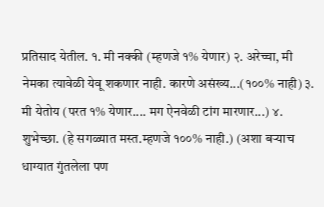प्रतिसाद येतील. १. मी नक्की (म्हणजे १% येणार) २. अरेच्चा, मी नेमका त्यावेळी येवू शकणार नाही. कारणे असंख्य...(१००% नाही) ३. मी येतोय (परत १% येणार.... मग ऐनवेळी टांग मारणार...) ४. शुभेच्छा. (हे सगळ्यात मस्त.म्हणजे १००% नाही.) (अशा बर्‍याच धाग्यात गुंतलेला पण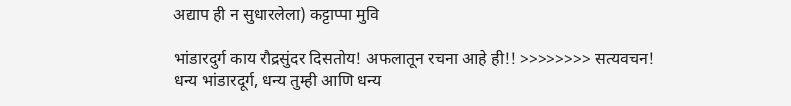अद्याप ही न सुधारलेला) कट्टाप्पा मुवि

भांडारदुर्ग काय रौद्रसुंदर दिसतोय! अफलातून रचना आहे ही!! >>>>>>>> सत्यवचन! धन्य भांडारदूर्ग, धन्य तुम्ही आणि धन्य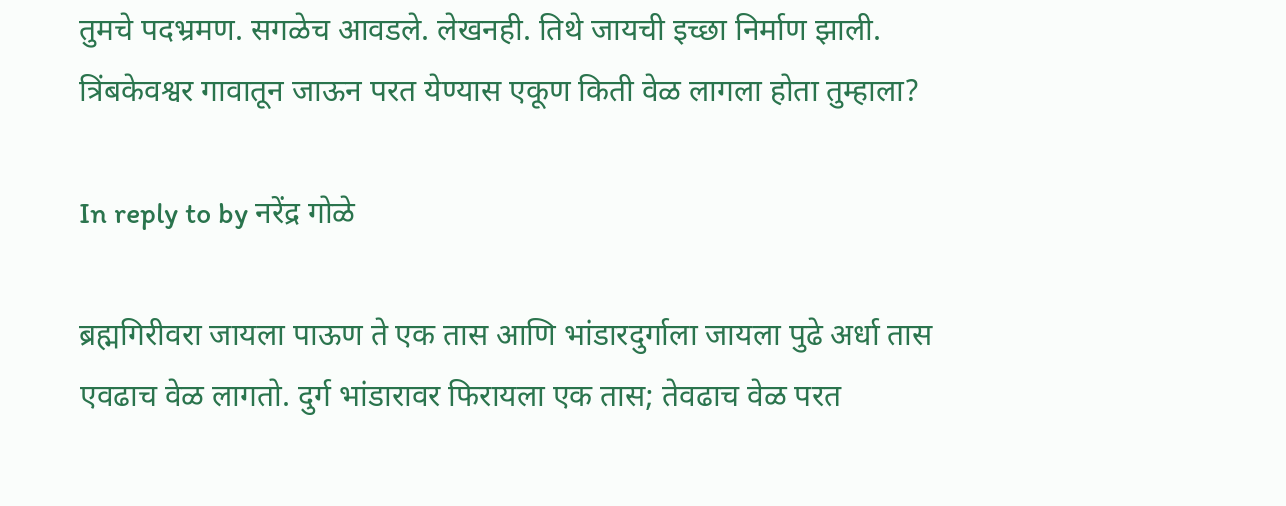तुमचे पदभ्रमण. सगळेच आवडले. लेखनही. तिथे जायची इच्छा निर्माण झाली. त्रिंबकेवश्वर गावातून जाऊन परत येण्यास एकूण किती वेळ लागला होता तुम्हाला?

In reply to by नरेंद्र गोळे

ब्रह्मगिरीवरा जायला पाऊण ते एक तास आणि भांडारदुर्गाला जायला पुढे अर्धा तास एवढाच वेळ लागतो. दुर्ग भांडारावर फिरायला एक तास; तेवढाच वेळ परत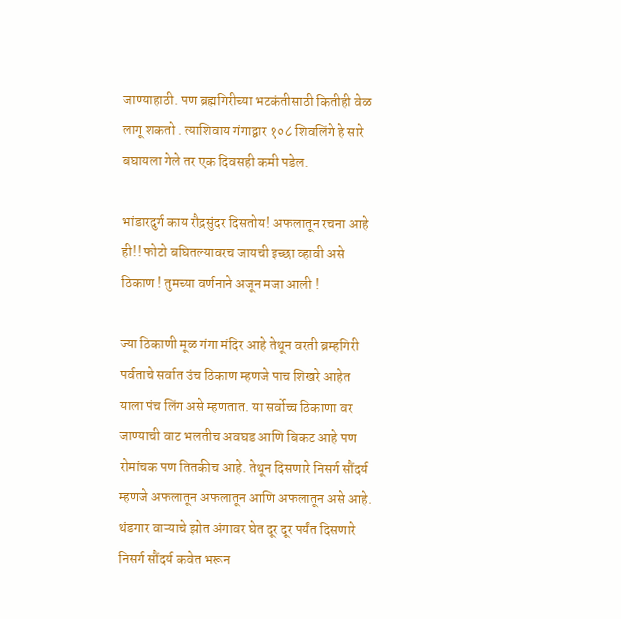जाण्याहाठी. पण ब्रह्मगिरीच्या भटकंतीसाठी कितीही वेळ लागू शकतो . त्याशिवाय गंगाद्वार १०८ शिवलिंगे हे सारे बघायला गेले तर एक दिवसही कमी पडेल.

भांडारदुर्ग काय रौद्रसुंदर दिसतोय! अफलातून रचना आहे ही!! फोटो बघितल्यावरच जायची इच्छा व्हावी असे ठिकाण ! तुमच्या वर्णनाने अजून मजा आली !

ज्या ठिकाणी मूळ गंगा मंदिर आहे तेथून वरती ब्रम्हगिरी पर्वताचे सर्वात उंच ठिकाण म्हणजे पाच शिखरे आहेत याला पंच लिंग असे म्हणतात. या सर्वोच्च ठिकाणा वर जाण्याची वाट भलतीच अवघड आणि बिकट आहे पण रोमांचक पण तितकीच आहे. तेथून दिसणारे निसर्ग सौंदर्य म्हणजे अफलातून अफलातून आणि अफलातून असे आहे. थंडगार वाऱ्याचे झोत अंगावर घेत दूर दूर पर्यंत दिसणारे निसर्ग सौंदर्य कवेत भरून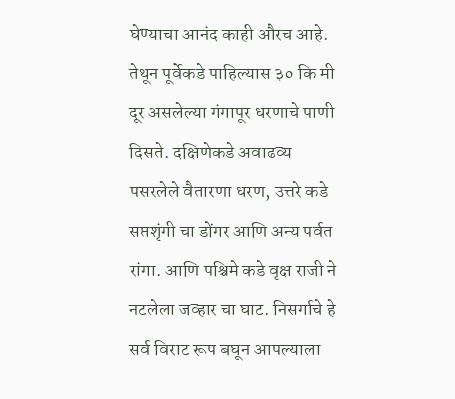घेण्याचा आनंद काही औरच आहे. तेथून पूर्वेकडे पाहिल्यास ३० कि मी दूर असलेल्या गंगापूर धरणाचे पाणी दिसते. दक्षिणेकडे अवाढव्य पसरलेले वैतारणा धरण, उत्तरे कडे सप्तशृंगी चा डोंगर आणि अन्य पर्वत रांगा. आणि पश्चिमे कडे वृक्ष राजी ने नटलेला जव्हार चा घाट. निसर्गाचे हे सर्व विराट रूप बघून आपल्याला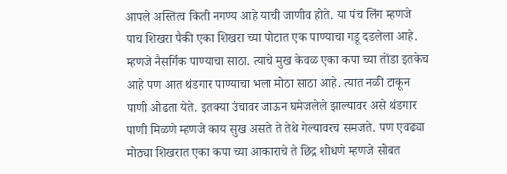आपले अस्तित्व किती नगण्य आहे याची जाणीव होते. या पंच लिंग म्हणजे पाच शिखरा पैकी एका शिखरा च्या पोटात एक पाण्याचा गडू दडलेला आहे. म्हणजे नैसर्गिक पाण्याचा साठा. त्याचे मुख केवळ एका कपा च्या तोंडा इतकेच आहे पण आत थंडगार पाण्याचा भला मोठा साठा आहे. त्यात नळी टाकून पाणी ओढता येते. इतक्या उंचावर जाऊन घमेजलेले झाल्यावर असे थंडगार पाणी मिळणे म्हणजे काय सुख असते ते तेथे गेल्यावरच समजते. पण एवढ्या मोठ्या शिखरात एका कपा च्या आकाराचे ते छिद्र शोधणे म्हणजे सोबत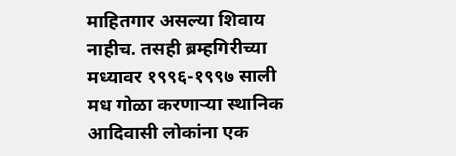माहितगार असल्या शिवाय नाहीच. तसही ब्रम्हगिरीच्या मध्यावर १९९६-१९९७ साली मध गोळा करणाऱ्या स्थानिक आदिवासी लोकांना एक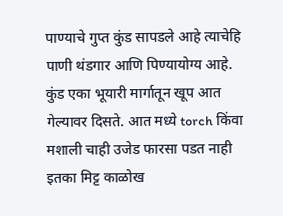पाण्याचे गुप्त कुंड सापडले आहे त्याचेहि पाणी थंडगार आणि पिण्यायोग्य आहे. कुंड एका भूयारी मार्गातून खूप आत गेल्यावर दिसते. आत मध्ये torch किंवा मशाली चाही उजेड फारसा पडत नाही इतका मिट्ट काळोख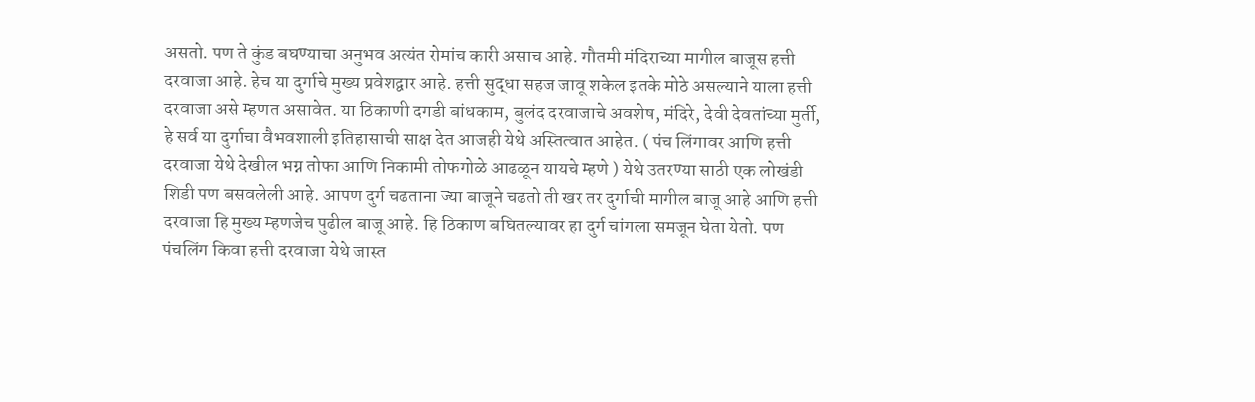असतो. पण ते कुंड बघण्याचा अनुभव अत्यंत रोमांच कारी असाच आहे. गौतमी मंदिराच्या मागील बाजूस हत्ती दरवाजा आहे. हेच या दुर्गाचे मुख्य प्रवेशद्वार आहे. हत्ती सुद्धा सहज जावू शकेल इतके मोठे असल्याने याला हत्ती दरवाजा असे म्हणत असावेत. या ठिकाणी दगडी बांधकाम, बुलंद दरवाजाचे अवशेष, मंदिरे, देवी देवतांच्या मुर्ती, हे सर्व या दुर्गाचा वैभवशाली इतिहासाची साक्ष देत आजही येथे अस्तित्वात आहेत. ( पंच लिंगावर आणि हत्ती दरवाजा येथे देखील भग्न तोफा आणि निकामी तोफगोळे आढळून यायचे म्हणे ) येथे उतरण्या साठी एक लोखंडी शिडी पण बसवलेली आहे. आपण दुर्ग चढताना ज्या बाजूने चढतो ती खर तर दुर्गाची मागील बाजू आहे आणि हत्ती दरवाजा हि मुख्य म्हणजेच पुढील बाजू आहे. हि ठिकाण बघितल्यावर हा दुर्ग चांगला समजून घेता येतो. पण पंचलिंग किवा हत्ती दरवाजा येथे जास्त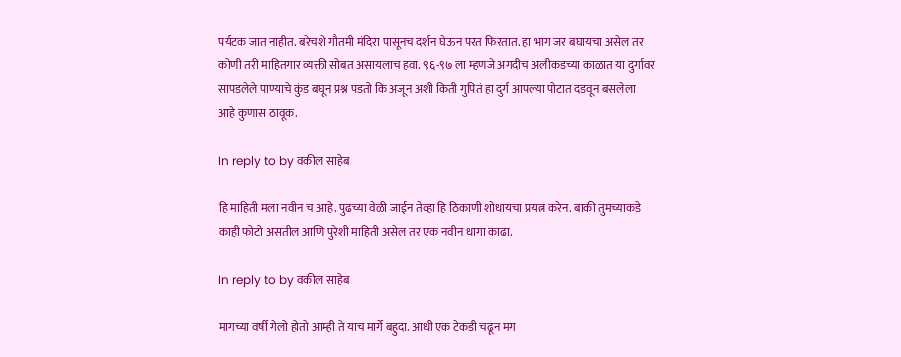पर्यटक जात नाहीत. बरेचशे गौतमी मंदिरा पासूनच दर्शन घेऊन परत फिरतात. हा भाग जर बघायचा असेल तर कोणी तरी माहितगार व्यक्ती सोबत असायलाच हवा. ९६-९७ ला म्हणजे अगदीच अलीकडच्या काळात या दुर्गावर सापडलेले पाण्याचे कुंड बघून प्रश्न पडतो कि अजून अशी किती गुपितं हा दुर्ग आपल्या पोटात दडवून बसलेला आहे कुणास ठावूक.

In reply to by वकील साहेब

हि माहिती मला नवीन च आहे. पुढच्या वेळी जाईन तेव्हा हि ठिकाणी शोधायचा प्रयत्न करेन. बाकी तुमच्याकडे काही फोटो असतील आणि पुरेशी माहिती असेल तर एक नवीन धागा काढा.

In reply to by वकील साहेब

मागच्या वर्षी गेलो होतो आम्ही ते याच मार्गे बहुदा. आधी एक टेकडी चढून मग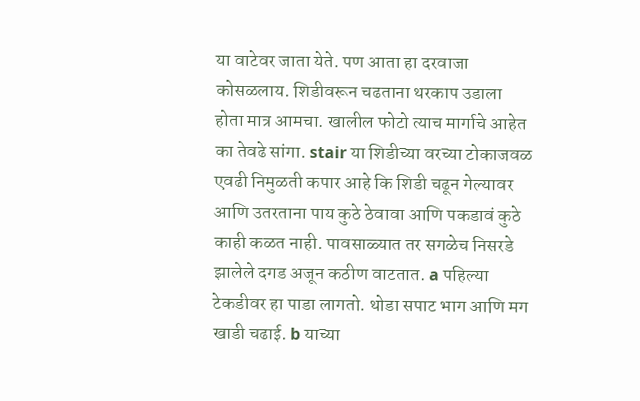या वाटेवर जाता येते. पण आता हा दरवाजा कोसळलाय. शिडीवरून चढताना थरकाप उडाला होता मात्र आमचा. खालील फोटो त्याच मार्गाचे आहेत का तेवढे सांगा. stair या शिडीच्या वरच्या टोकाजवळ एवढी निमुळती कपार आहे कि शिडी चढून गेल्यावर आणि उतरताना पाय कुठे ठेवावा आणि पकडावं कुठे काही कळत नाही. पावसाळ्यात तर सगळेच निसरडे झालेले दगड अजून कठीण वाटतात. a पहिल्या टेकडीवर हा पाडा लागतो. थोडा सपाट भाग आणि मग खाडी चढाई. b याच्या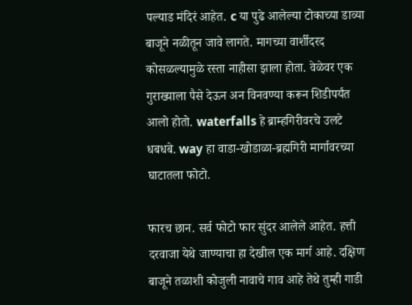पल्याड मंदिरं आहेत. c या पुढे आलेल्या टोकाच्या डाव्या बाजूने नळीतून जावे लागते. मागच्या वार्शीदरद कोसळल्यामुळे रस्ता नाहीसा झाला होता. वेळेवर एक गुराख्याला पैसे देऊन अन विनवण्या करून शिडीपर्यंत आलो होतो. waterfalls हे ब्राम्हगिरीवरचे उलटे धबधबे. way हा वाडा-खोडाळा-ब्रह्मगिरी मार्गावरच्या घाटातला फोटो.

फारच छान. सर्व फोटो फार सुंदर आलेले आहेत. हत्ती दरवाजा येथे जाण्याचा हा देखील एक मार्ग आहे. दक्षिण बाजूने तळाशी कोजुली नावाचे गाव आहे तेथे तुम्ही गाडी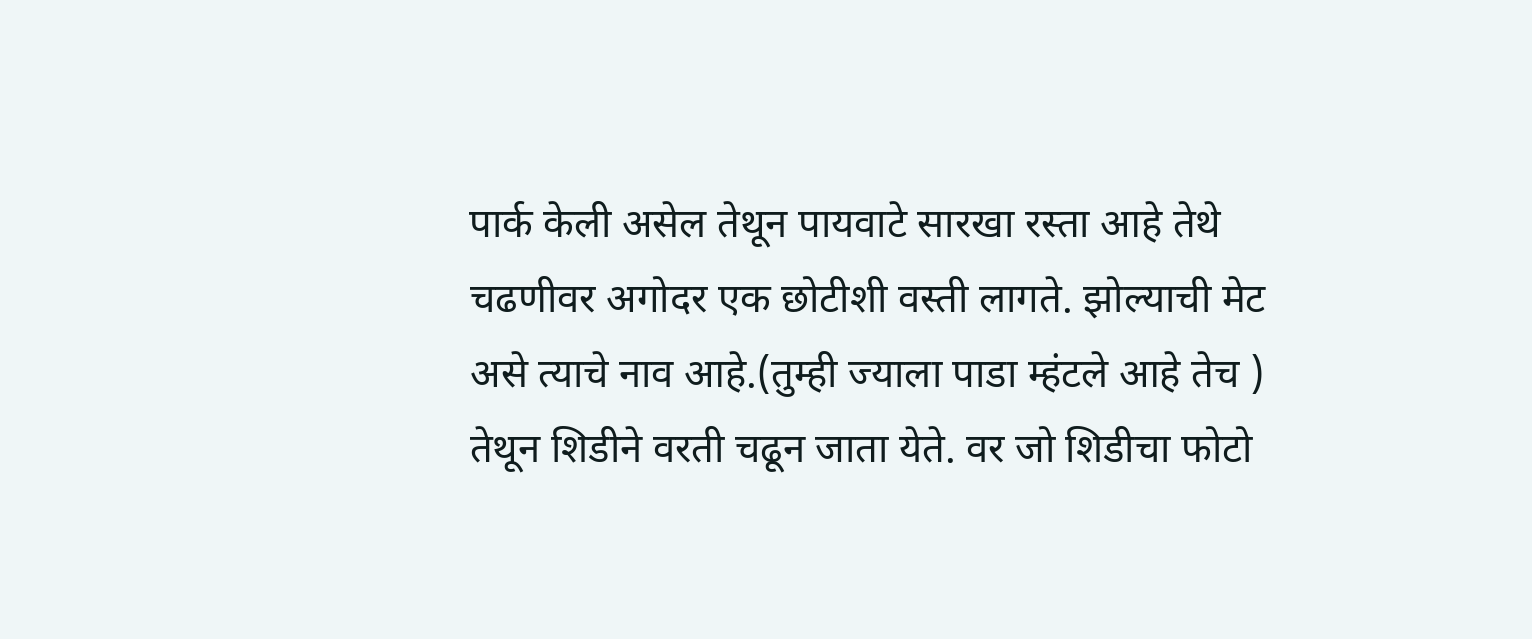पार्क केली असेल तेथून पायवाटे सारखा रस्ता आहे तेथे चढणीवर अगोदर एक छोटीशी वस्ती लागते. झोल्याची मेट असे त्याचे नाव आहे.(तुम्ही ज्याला पाडा म्हंटले आहे तेच ) तेथून शिडीने वरती चढून जाता येते. वर जो शिडीचा फोटो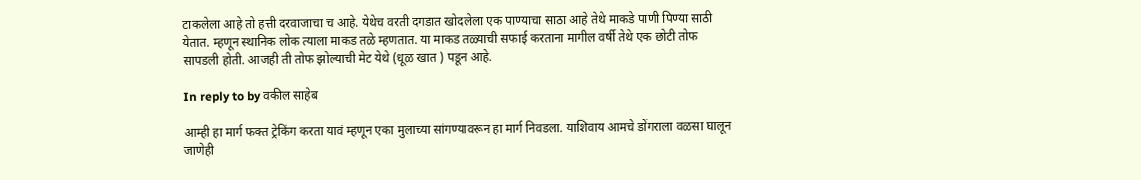टाकलेला आहे तो हत्ती दरवाजाचा च आहे. येथेच वरती दगडात खोदलेला एक पाण्याचा साठा आहे तेथे माकडे पाणी पिण्या साठी येतात. म्हणून स्थानिक लोक त्याला माकड तळे म्हणतात. या माकड तळ्याची सफाई करताना मागील वर्षी तेथे एक छोटी तोफ सापडली होती. आजही ती तोफ झोल्याची मेट येथे (धूळ खात ) पडून आहे.

In reply to by वकील साहेब

आम्ही हा मार्ग फक्त ट्रेकिंग करता यावं म्हणून एका मुलाच्या सांगण्यावरून हा मार्ग निवडला. याशिवाय आमचे डोंगराला वळसा घालून जाणेही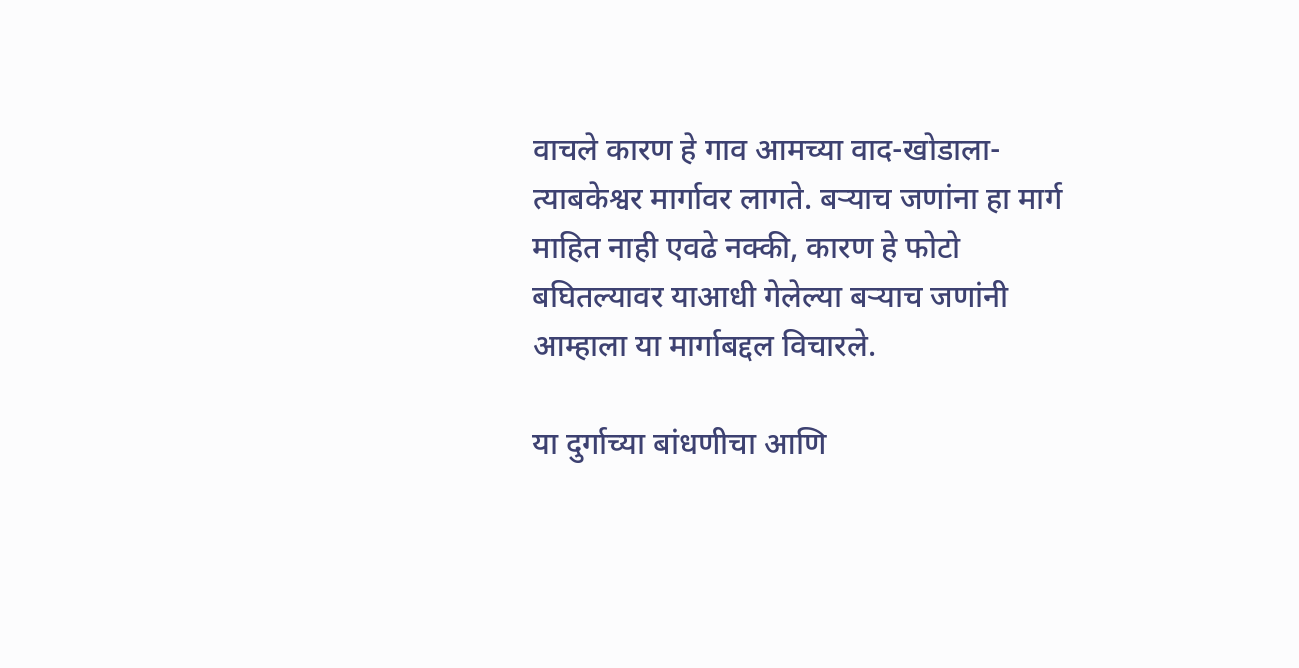वाचले कारण हे गाव आमच्या वाद-खोडाला-त्याबकेश्वर मार्गावर लागते. बऱ्याच जणांना हा मार्ग माहित नाही एवढे नक्की, कारण हे फोटो बघितल्यावर याआधी गेलेल्या बऱ्याच जणांनी आम्हाला या मार्गाबद्दल विचारले.

या दुर्गाच्या बांधणीचा आणि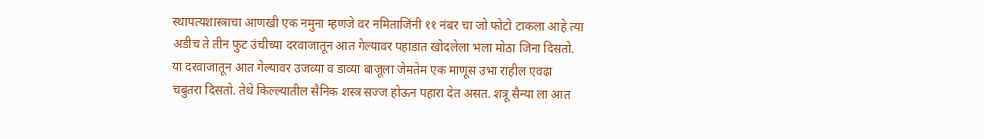स्थापत्यशास्त्राचा आणखी एक नमुना म्हणजे वर नमिताजिंनी ११ नंबर चा जो फोटो टाकला आहे त्या अडीच ते तीन फुट उंचीच्या दरवाजातून आत गेल्यावर पहाडात खोदलेला भला मोठा जिना दिसतो. या दरवाजातून आत गेल्यावर उजव्या व डाव्या बाजूला जेमतेम एक माणूस उभा राहील एवढा चबुतरा दिसतो. तेथे किल्ल्यातील सैनिक शस्त्र सज्ज होऊन पहारा देत असत. शत्रू सैन्या ला आत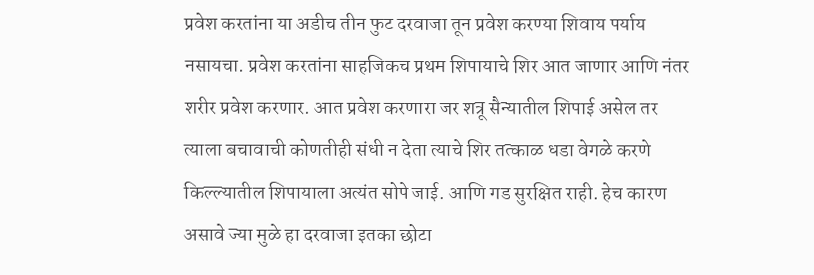प्रवेश करतांना या अडीच तीन फुट दरवाजा तून प्रवेश करण्या शिवाय पर्याय नसायचा. प्रवेश करतांना साहजिकच प्रथम शिपायाचे शिर आत जाणार आणि नंतर शरीर प्रवेश करणार. आत प्रवेश करणारा जर शत्रू सैन्यातील शिपाई असेल तर त्याला बचावाची कोणतीही संधी न देता त्याचे शिर तत्काळ धडा वेगळे करणे किल्ल्यातील शिपायाला अत्यंत सोपे जाई. आणि गड सुरक्षित राही. हेच कारण असावे ज्या मुळे हा दरवाजा इतका छोटा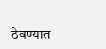ठेवण्यात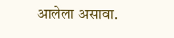आलेला असावा.